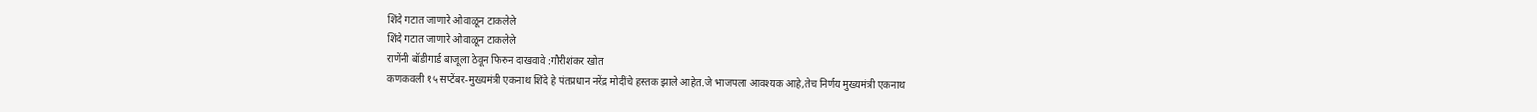शिंदे गटात जाणारे ओवाळून टाकलेले
शिंदे गटात जाणारे ओवाळून टाकलेले
राणेंनी बॉडीगार्ड बाजूला ठेवून फिरुन दाखवावे :गौरीशंकर खोत
कणकवली १५ सप्टेंबर-मुख्यमंत्री एकनाथ शिंदे हे पंतप्रधान नरेंद्र मोदींचे हस्तक झाले आहेत.जे भाजपला आवश्यक आहे,तेच निर्णय मुख्यमंत्री एकनाथ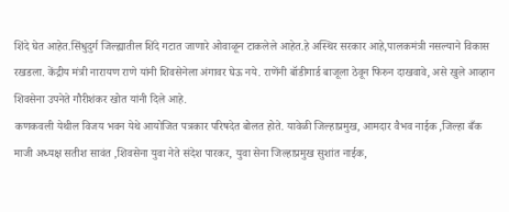शिंदे घेत आहेत.सिंधुदुर्ग जिल्ह्यातील शिंदे गटात जाणारे ओवाळून टाकलेले आहेत.हे अस्थिर सरकार आहे,पालकमंत्री नसल्याने विकास रखडला. केंद्रीय मंत्री नारायण राणे यांनी शिवसेनेला अंगावर घेऊ नये. राणेंनी बॉडीगार्ड बाजूला ठेवून फिरुन दाखवावे, असे खुले आव्हान शिवसेना उपनेते गौरीशंकर खोत यांनी दिले आहे.
कणकवली येथील विजय भवन येथे आयोजित पत्रकार परिषदेत बोलत होते. यावेळी जिल्हाप्रमुख, आमदार वैभव नाईक ,जिल्हा बँक माजी अध्यक्ष सतीश सावंत ,शिवसेना युवा नेते संदेश पारकर, युवा सेना जिल्हाप्रमुख सुशांत नाईक,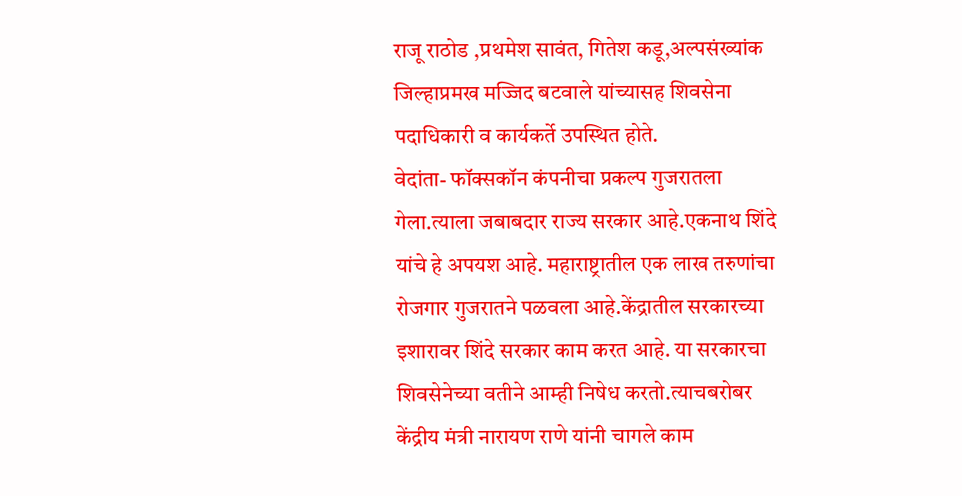राजू राठोड ,प्रथमेश सावंत, गितेश कडू,अल्पसंख्यांक जिल्हाप्रमख मज्जिद बटवाले यांच्यासह शिवसेना पदाधिकारी व कार्यकर्ते उपस्थित होते.
वेदांता- फॉक्सकॉन कंपनीचा प्रकल्प गुजरातला गेला.त्याला जबाबदार राज्य सरकार आहे.एकनाथ शिंदे यांचे हे अपयश आहे. महाराष्ट्रातील एक लाख तरुणांचा रोजगार गुजरातने पळवला आहे.केंद्रातील सरकारच्या इशारावर शिंदे सरकार काम करत आहे. या सरकारचा शिवसेनेच्या वतीने आम्ही निषेध करतो.त्याचबरोबर केंद्रीय मंत्री नारायण राणे यांनी चागले काम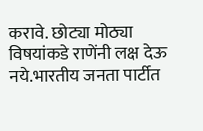करावे. छोट्या मोठ्या विषयांकडे राणेंनी लक्ष देऊ नये.भारतीय जनता पार्टीत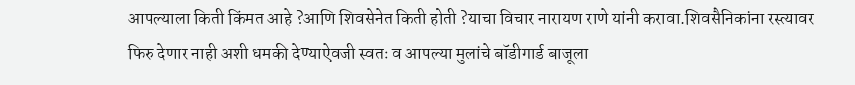आपल्याला किती किंमत आहे ?आणि शिवसेनेत किती होती ?याचा विचार नारायण राणे यांनी करावा.शिवसैनिकांना रस्त्यावर फिरु देणार नाही अशी धमकी देण्याऐवजी स्वतः व आपल्या मुलांचे बॉडीगार्ड बाजूला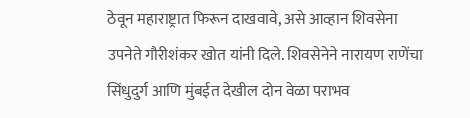ठेवून महाराष्ट्रात फिरून दाखवावे, असे आव्हान शिवसेना उपनेते गौरीशंकर खोत यांनी दिले. शिवसेनेने नारायण राणेंचा सिंधुदुर्ग आणि मुंबईत देखील दोन वेळा पराभव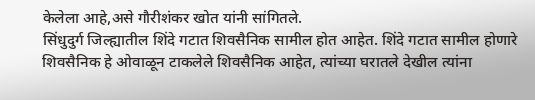केलेला आहे,असे गौरीशंकर खोत यांनी सांगितले.
सिंधुदुर्ग जिल्ह्यातील शिंदे गटात शिवसैनिक सामील होत आहेत. शिंदे गटात सामील होणारे शिवसैनिक हे ओवाळून टाकलेले शिवसैनिक आहेत, त्यांच्या घरातले देखील त्यांना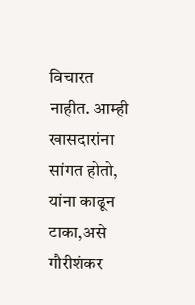विचारत नाहीत. आम्ही खासदारांना सांगत होतो, यांना काढून टाका,असे गौरीशंकर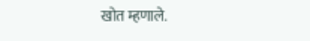खोत म्हणाले.